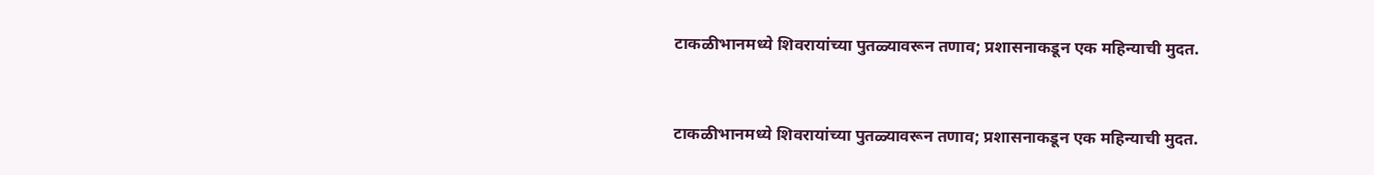टाकळीभानमध्ये शिवरायांच्या पुतळ्यावरून तणाव; प्रशासनाकडून एक महिन्याची मुदत.


टाकळीभानमध्ये शिवरायांच्या पुतळ्यावरून तणाव; प्रशासनाकडून एक महिन्याची मुदत.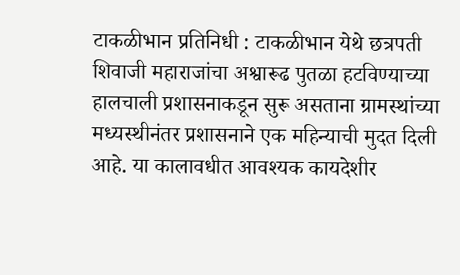टाकळीभान प्रतिनिधी : टाकळीभान येथे छत्रपती शिवाजी महाराजांचा अश्वारूढ पुतळा हटविण्याच्या हालचाली प्रशासनाकडून सुरू असताना ग्रामस्थांच्या मध्यस्थीनंतर प्रशासनाने एक महिन्याची मुदत दिली आहे. या कालावधीत आवश्यक कायदेशीर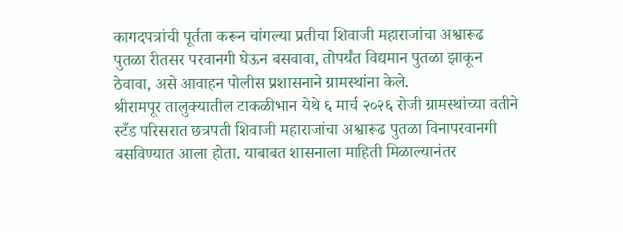कागदपत्रांची पूर्तता करून चांगल्या प्रतीचा शिवाजी महाराजांचा अश्वारूढ पुतळा रीतसर परवानगी घेऊन बसवावा, तोपर्यंत विद्यमान पुतळा झाकून ठेवावा, असे आवाहन पोलीस प्रशासनाने ग्रामस्थांना केले.
श्रीरामपूर तालुक्यातील टाकळीभान येथे ६ मार्च २०२६ रोजी ग्रामस्थांच्या वतीने स्टँड परिसरात छत्रपती शिवाजी महाराजांचा अश्वारूढ पुतळा विनापरवानगी बसविण्यात आला होता. याबाबत शासनाला माहिती मिळाल्यानंतर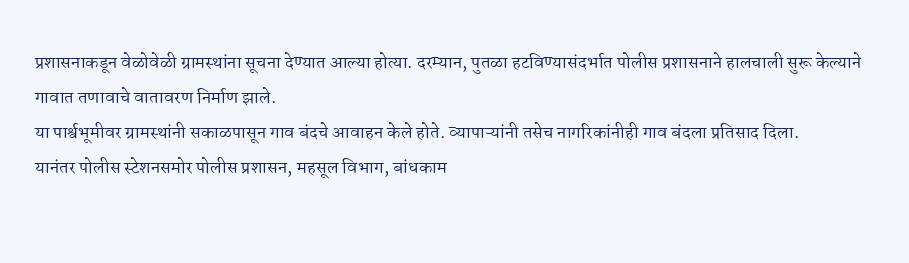प्रशासनाकडून वेळोवेळी ग्रामस्थांना सूचना देण्यात आल्या होत्या. दरम्यान, पुतळा हटविण्यासंदर्भात पोलीस प्रशासनाने हालचाली सुरू केल्याने गावात तणावाचे वातावरण निर्माण झाले.
या पार्श्वभूमीवर ग्रामस्थांनी सकाळपासून गाव बंदचे आवाहन केले होते. व्यापाऱ्यांनी तसेच नागरिकांनीही गाव बंदला प्रतिसाद दिला.
यानंतर पोलीस स्टेशनसमोर पोलीस प्रशासन, महसूल विभाग, बांधकाम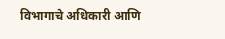विभागाचे अधिकारी आणि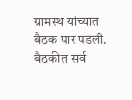ग्रामस्थ यांच्यात बैठक पार पडली. बैठकीत सर्व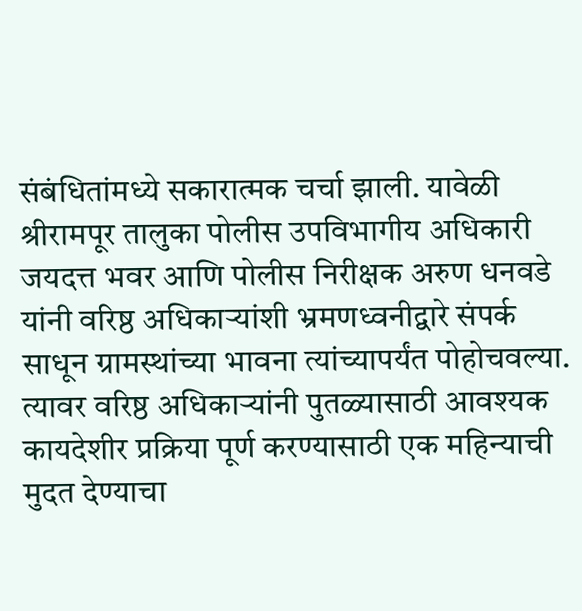संबंधितांमध्ये सकारात्मक चर्चा झाली. यावेळी श्रीरामपूर तालुका पोलीस उपविभागीय अधिकारी जयदत्त भवर आणि पोलीस निरीक्षक अरुण धनवडे यांनी वरिष्ठ अधिकाऱ्यांशी भ्रमणध्वनीद्वारे संपर्क साधून ग्रामस्थांच्या भावना त्यांच्यापर्यंत पोहोचवल्या.
त्यावर वरिष्ठ अधिकाऱ्यांनी पुतळ्यासाठी आवश्यक कायदेशीर प्रक्रिया पूर्ण करण्यासाठी एक महिन्याची मुदत देण्याचा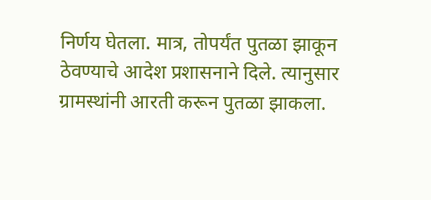निर्णय घेतला. मात्र, तोपर्यंत पुतळा झाकून ठेवण्याचे आदेश प्रशासनाने दिले. त्यानुसार ग्रामस्थांनी आरती करून पुतळा झाकला.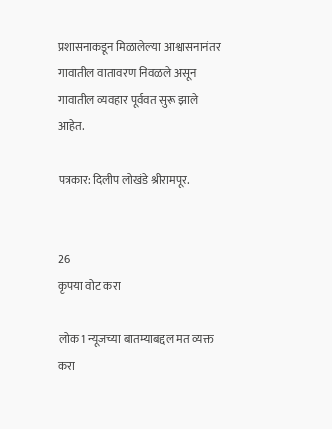प्रशासनाकडून मिळालेल्या आश्वासनानंतर गावातील वातावरण निवळले असून गावातील व्यवहार पूर्ववत सुरू झाले आहेत.

पत्रकार: दिलीप लोखंडे श्रीरामपूर.


26
कृपया वोट करा

लोक1 न्यूजच्या बातम्याबद्दल मत व्यक्त करा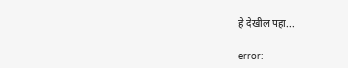हे देखील पहा...

error: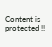Content is protected !!